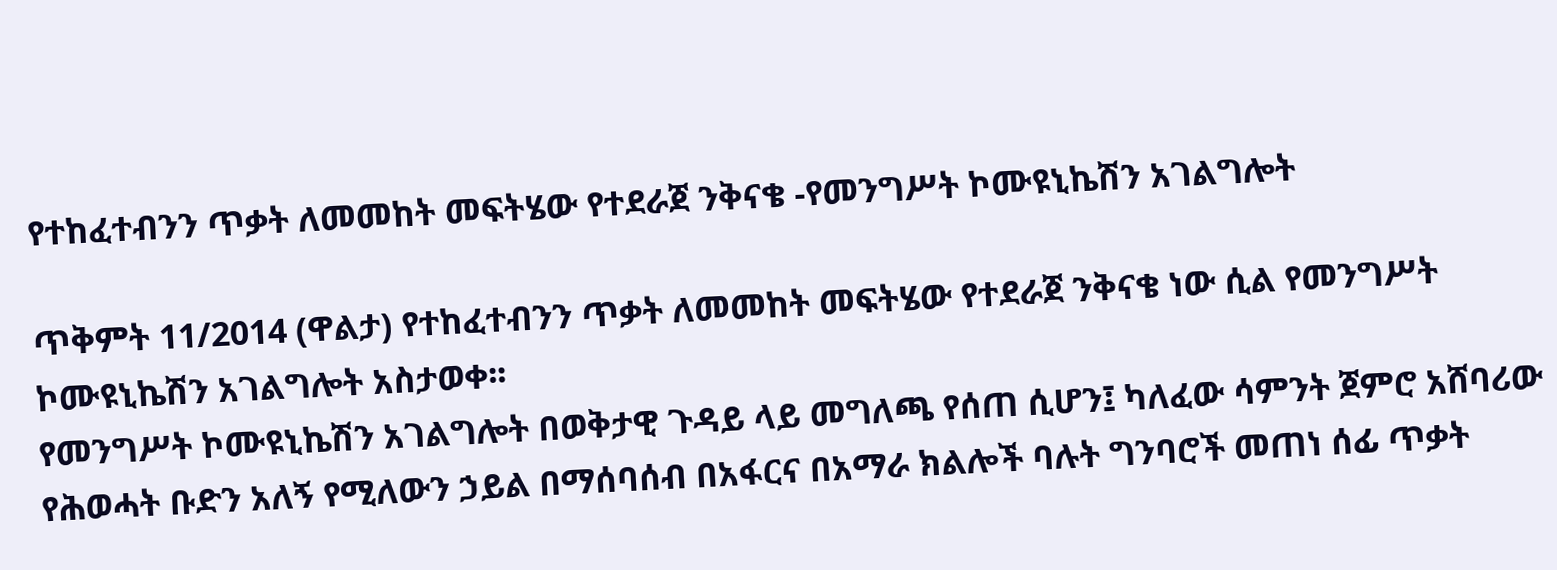የተከፈተብንን ጥቃት ለመመከት መፍትሄው የተደራጀ ንቅናቄ -የመንግሥት ኮሙዩኒኬሽን አገልግሎት

ጥቅምት 11/2014 (ዋልታ) የተከፈተብንን ጥቃት ለመመከት መፍትሄው የተደራጀ ንቅናቄ ነው ሲል የመንግሥት ኮሙዩኒኬሽን አገልግሎት አስታወቀ፡፡
የመንግሥት ኮሙዩኒኬሽን አገልግሎት በወቅታዊ ጉዳይ ላይ መግለጫ የሰጠ ሲሆን፤ ካለፈው ሳምንት ጀምሮ አሸባሪው የሕወሓት ቡድን አለኝ የሚለውን ኃይል በማሰባሰብ በአፋርና በአማራ ክልሎች ባሉት ግንባሮች መጠነ ሰፊ ጥቃት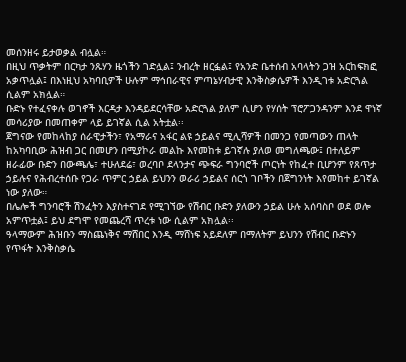መሰንዘሩ ይታወቃል ብሏል።
በዚህ ጥቃትም በርካታ ንጹሃን ዜጎችን ገድሏል፤ ንብረት ዘርፏል፤ የአንድ ቤተሰብ አባላትን ጋዝ አርከፍክፎ አቃጥሏል፤ በእነዚህ አካባቢዎች ሁሉም ማኅበራዊና ምጣኔሃብታዊ እንቅስቃሴዎች እንዲገቱ አድርጓል ሲልም አክሏል።
ቡድኑ የተፈናቀሉ ወገኖች እርዳታ እንዳይደርሳቸው አድርጓል ያለም ሲሆን የሃሰት ፕሮፖጋንዳንም እንደ ዋነኛ መሳሪያው በመጠቀም ላይ ይገኛል ሲል አትቷል፡፡
ጀግናው የመከላከያ ሰራዊታችን፣ የአማራና አፋር ልዩ ኃይልና ሚሊሻዎች በመንጋ የመጣውን ጠላት ከአካባቢው ሕዝብ ጋር በመሆን በሚያኮራ መልኩ እየመከቱ ይገኛሉ ያለወ መግለጫው፤ በተለይም ዘራፊው ቡድን በውጫሌ፣ ተሁለደሬ፣ ወረባቦ ደላንታና ጭፍራ ግንባሮች ጦርነት የከፈተ ቢሆንም የጸጥታ ኃይሉና የሕብረተሰቡ የጋራ ጥምር ኃይል ይህንን ወራሪ ኃይልና ሰርጎ ገቦችን በጀግንነት እየመከተ ይገኛል ነው ያለው።
በሌሎች ግንባሮች ሽንፈትን እያስተናገደ የሚገኘው የሽብር ቡድን ያለውን ኃይል ሁሉ አሰባስቦ ወደ ወሎ አምጥቷል፤ ይህ ደግሞ የመጨረሻ ጥረቱ ነው ሲልም አክሏል፡፡
ዓላማውም ሕዝቡን ማስጨነቅና ማሸበር እንዲ ማሸነፍ አይደለም በማለትም ይህንን የሽብር ቡድኑን የጥፋት እንቅስቃሴ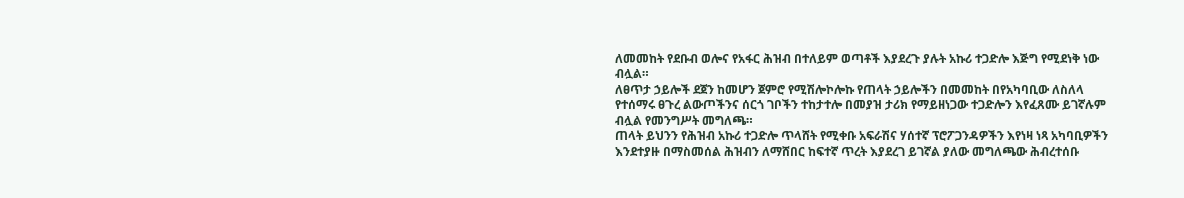ለመመከት የደቡብ ወሎና የአፋር ሕዝብ በተለይም ወጣቶች እያደረጉ ያሉት አኩሪ ተጋድሎ እጅግ የሚደነቅ ነው ብሏል።
ለፀጥታ ኃይሎች ደጀን ከመሆን ጀምሮ የሚሽሎኮሎኩ የጠላት ኃይሎችን በመመከት በየአካባቢው ለስለላ የተሰማሩ ፀጉረ ልውጦችንና ሰርጎ ገቦችን ተከታተሎ በመያዝ ታሪክ የማይዘነጋው ተጋድሎን እየፈጸሙ ይገኛሉም ብሏል የመንግሥት መግለጫ።
ጠላት ይህንን የሕዝብ አኩሪ ተጋድሎ ጥላሸት የሚቀቡ አፍራሽና ሃሰተኛ ፕሮፖጋንዳዎችን እየነዛ ነጻ አካባቢዎችን እንደተያዙ በማስመሰል ሕዝብን ለማሸበር ከፍተኛ ጥረት እያደረገ ይገኛል ያለው መግለጫው ሕብረተሰቡ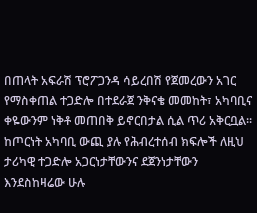በጠላት አፍራሽ ፕሮፖጋንዳ ሳይረበሽ የጀመረውን አገር የማስቀጠል ተጋድሎ በተደራጀ ንቅናቄ መመከት፣ አካባቢና ቀዬውንም ነቅቶ መጠበቅ ይኖርበታል ሲል ጥሪ አቅርቧል።
ከጦርነት አካባቢ ውጪ ያሉ የሕብረተሰብ ክፍሎች ለዚህ ታሪካዊ ተጋድሎ አጋርነታቸውንና ደጀንነታቸውን እንደስከዛሬው ሁሉ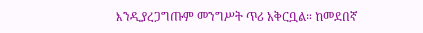እንዲያረጋግጡም መንግሥት ጥሪ አቅርቧል። ከመደበኛ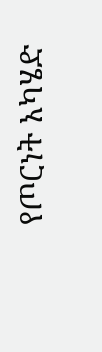የጦርነት አካሄድ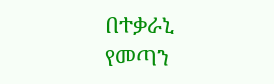በተቃራኒ የመጣን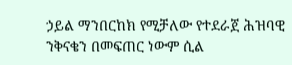ኃይል ማንበርከክ የሚቻለው የተደራጀ ሕዝባዊ ንቅናቄን በመፍጠር ነውም ሲል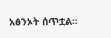አፅንኦት ሰጥቷል።